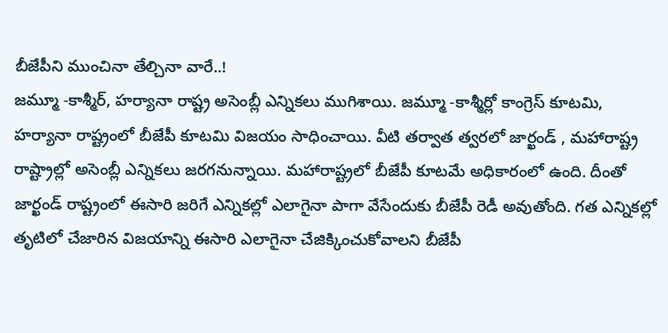బీజేపీని ముంచినా తేల్చినా వారే..!
జమ్మూ -కాశ్మీర్, హర్యానా రాష్ట్ర అసెంబ్లీ ఎన్నికలు ముగిశాయి. జమ్మూ -కాశ్మీర్లో కాంగ్రెస్ కూటమి, హర్యానా రాష్ట్రంలో బీజేపీ కూటమి విజయం సాధించాయి. వీటి తర్వాత త్వరలో జార్ఖండ్ , మహారాష్ట్ర రాష్ట్రాల్లో అసెంబ్లీ ఎన్నికలు జరగనున్నాయి. మహారాష్ట్రలో బీజేపీ కూటమే అధికారంలో ఉంది. దీంతో జార్ఖండ్ రాష్ట్రంలో ఈసారి జరిగే ఎన్నికల్లో ఎలాగైనా పాగా వేసేందుకు బీజేపీ రెడీ అవుతోంది. గత ఎన్నికల్లో తృటిలో చేజారిన విజయాన్ని ఈసారి ఎలాగైనా చేజిక్కించుకోవాలని బీజేపీ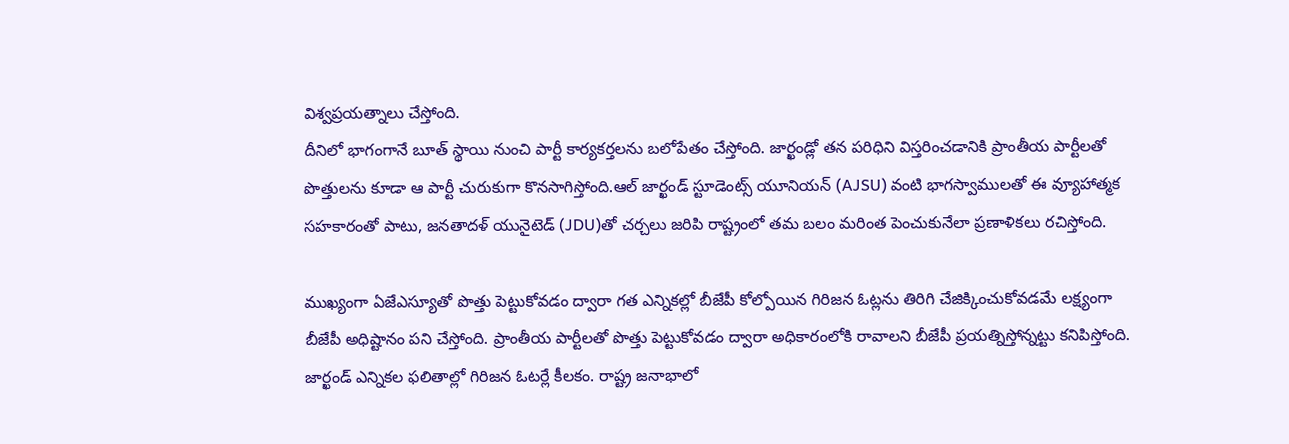విశ్వప్రయత్నాలు చేస్తోంది.
దీనిలో భాగంగానే బూత్ స్థాయి నుంచి పార్టీ కార్యకర్తలను బలోపేతం చేస్తోంది. జార్ఖండ్లో తన పరిధిని విస్తరించడానికి ప్రాంతీయ పార్టీలతో పొత్తులను కూడా ఆ పార్టీ చురుకుగా కొనసాగిస్తోంది.ఆల్ జార్ఖండ్ స్టూడెంట్స్ యూనియన్ (AJSU) వంటి భాగస్వాములతో ఈ వ్యూహాత్మక సహకారంతో పాటు, జనతాదళ్ యునైటెడ్ (JDU)తో చర్చలు జరిపి రాష్ట్రంలో తమ బలం మరింత పెంచుకునేలా ప్రణాళికలు రచిస్తోంది.

ముఖ్యంగా ఏజేఎస్యూతో పొత్తు పెట్టుకోవడం ద్వారా గత ఎన్నికల్లో బీజేపీ కోల్పోయిన గిరిజన ఓట్లను తిరిగి చేజిక్కించుకోవడమే లక్ష్యంగా బీజేపీ అధిష్టానం పని చేస్తోంది. ప్రాంతీయ పార్టీలతో పొత్తు పెట్టుకోవడం ద్వారా అధికారంలోకి రావాలని బీజేపీ ప్రయత్నిస్తోన్నట్టు కనిపిస్తోంది. జార్ఖండ్ ఎన్నికల ఫలితాల్లో గిరిజన ఓటర్లే కీలకం. రాష్ట్ర జనాభాలో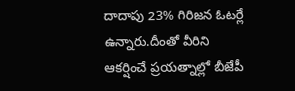దాదాపు 23% గిరిజన ఓటర్లే ఉన్నారు.దీంతో వీరిని ఆకర్షించే ప్రయత్నాల్లో బీజేపీ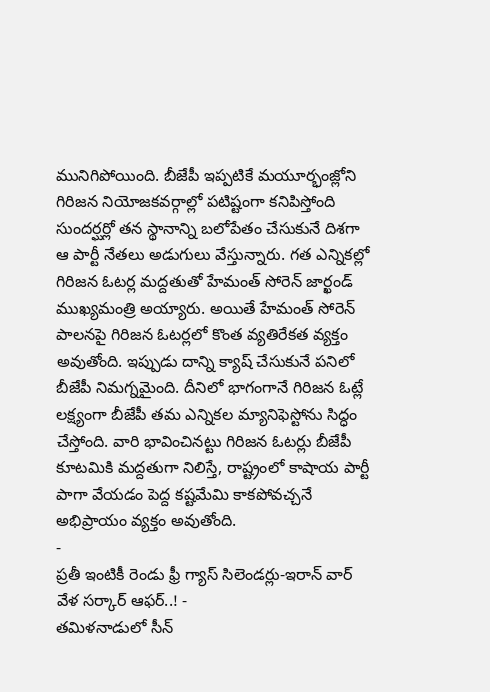మునిగిపోయింది. బీజేపీ ఇప్పటికే మయూర్భంజ్లోని గిరిజన నియోజకవర్గాల్లో పటిష్టంగా కనిపిస్తోంది
సుందర్ఘర్లో తన స్థానాన్ని బలోపేతం చేసుకునే దిశగా ఆ పార్టీ నేతలు అడుగులు వేస్తున్నారు. గత ఎన్నికల్లో గిరిజన ఓటర్ల మద్దతుతో హేమంత్ సోరెన్ జార్ఖండ్ ముఖ్యమంత్రి అయ్యారు. అయితే హేమంత్ సోరెన్ పాలనపై గిరిజన ఓటర్లలో కొంత వ్యతిరేకత వ్యక్తం అవుతోంది. ఇప్పుడు దాన్ని క్యాష్ చేసుకునే పనిలో బీజేపీ నిమగ్నమైంది. దీనిలో భాగంగానే గిరిజన ఓట్లే లక్ష్యంగా బీజేపీ తమ ఎన్నికల మ్యానిఫెస్టోను సిద్ధం చేస్తోంది. వారి భావించినట్టు గిరిజన ఓటర్లు బీజేపీ కూటమికి మద్దతుగా నిలిస్తే, రాష్ట్రంలో కాషాయ పార్టీ పాగా వేయడం పెద్ద కష్టమేమి కాకపోవచ్చనే అభిప్రాయం వ్యక్తం అవుతోంది.
-
ప్రతీ ఇంటికీ రెండు ఫ్రీ గ్యాస్ సిలెండర్లు-ఇరాన్ వార్ వేళ సర్కార్ ఆఫర్..! -
తమిళనాడులో సీన్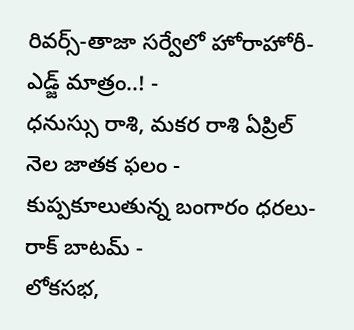రివర్స్-తాజా సర్వేలో హోరాహోరీ-ఎడ్జ్ మాత్రం..! -
ధనుస్సు రాశి, మకర రాశి ఏప్రిల్ నెల జాతక ఫలం -
కుప్పకూలుతున్న బంగారం ధరలు- రాక్ బాటమ్ -
లోకసభ,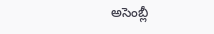అసెంబ్లీ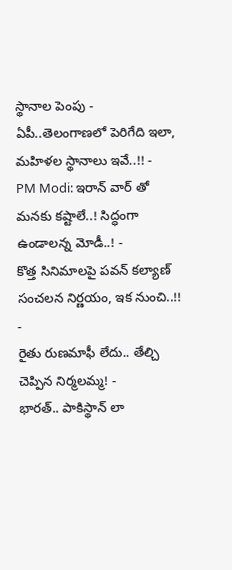స్థానాల పెంపు - ఏపీ..తెలంగాణలో పెరిగేది ఇలా, మహిళల స్థానాలు ఇవే..!! -
PM Modi: ఇరాన్ వార్ తో మనకు కష్టాలే..! సిద్ధంగా ఉండాలన్న మోడీ..! -
కొత్త సినిమాలపై పవన్ కల్యాణ్ సంచలన నిర్ణయం, ఇక నుంచి..!! -
రైతు రుణమాఫీ లేదు.. తేల్చి చెప్పిన నిర్మలమ్మ! -
భారత్.. పాకిస్థాన్ లా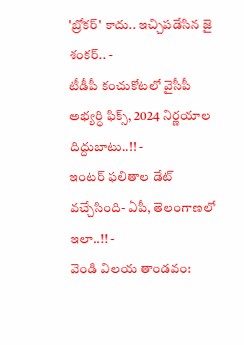'బ్రోకర్' కాదు.. ఇచ్చిపడేసిన జై శంకర్.. -
టీడీపీ కంచుకోటలో వైసీపీ అభ్యర్ధి ఫిక్స్, 2024 నిర్ణయాల దిద్దుబాటు..!! -
ఇంటర్ ఫలితాల డేట్ వచ్చేసింది- ఏపీ, తెలంగాణలో ఇలా..!! -
వెండి విలయ తాండవం: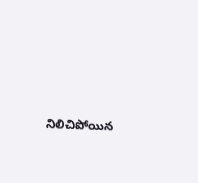నిలిచిపోయిన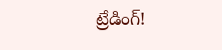ట్రేడింగ్!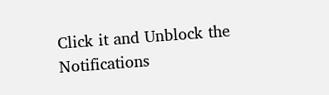Click it and Unblock the Notifications